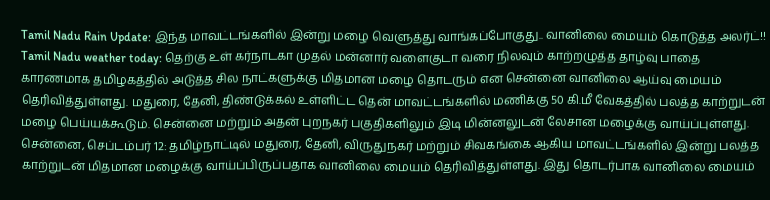Tamil Nadu Rain Update: இந்த மாவட்டங்களில் இன்று மழை வெளுத்து வாங்கப்போகுது.. வானிலை மையம் கொடுத்த அலர்ட்!!
Tamil Nadu weather today: தெற்கு உள் கர்நாடகா முதல் மன்னார் வளைகுடா வரை நிலவும் காற்றழுத்த தாழ்வு பாதை காரணமாக தமிழகத்தில் அடுத்த சில நாட்களுக்கு மிதமான மழை தொடரும் என சென்னை வானிலை ஆய்வு மையம் தெரிவித்துள்ளது. மதுரை, தேனி, திண்டுக்கல் உள்ளிட்ட தென் மாவட்டங்களில் மணிக்கு 50 கி.மீ வேகத்தில் பலத்த காற்றுடன் மழை பெய்யக்கூடும். சென்னை மற்றும் அதன் புறநகர் பகுதிகளிலும் இடி மின்னலுடன் லேசான மழைக்கு வாய்ப்புள்ளது.
சென்னை, செப்டம்பர் 12: தமிழ்நாட்டில் மதுரை, தேனி, விருதுநகர் மற்றும் சிவகங்கை ஆகிய மாவட்டங்களில் இன்று பலத்த காற்றுடன் மிதமான மழைக்கு வாய்ப்பிருப்பதாக வானிலை மையம் தெரிவித்துள்ளது. இது தொடர்பாக வானிலை மையம்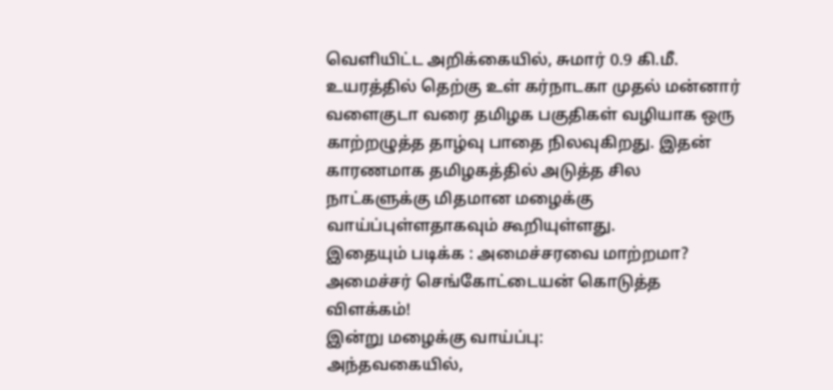வெளியிட்ட அறிக்கையில், சுமார் 0.9 கி.மீ. உயரத்தில் தெற்கு உள் கர்நாடகா முதல் மன்னார் வளைகுடா வரை தமிழக பகுதிகள் வழியாக ஒரு காற்றழுத்த தாழ்வு பாதை நிலவுகிறது. இதன் காரணமாக தமிழகத்தில் அடுத்த சில நாட்களுக்கு மிதமான மழைக்கு வாய்ப்புள்ளதாகவும் கூறியுள்ளது.
இதையும் படிக்க : அமைச்சரவை மாற்றமா? அமைச்சர் செங்கோட்டையன் கொடுத்த விளக்கம்!
இன்று மழைக்கு வாய்ப்பு:
அந்தவகையில்,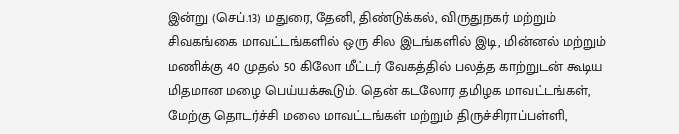இன்று (செப்.13) மதுரை, தேனி, திண்டுக்கல், விருதுநகர் மற்றும் சிவகங்கை மாவட்டங்களில் ஒரு சில இடங்களில் இடி, மின்னல் மற்றும் மணிக்கு 40 முதல் 50 கிலோ மீட்டர் வேகத்தில் பலத்த காற்றுடன் கூடிய மிதமான மழை பெய்யக்கூடும். தென் கடலோர தமிழக மாவட்டங்கள், மேற்கு தொடர்ச்சி மலை மாவட்டங்கள் மற்றும் திருச்சிராப்பள்ளி,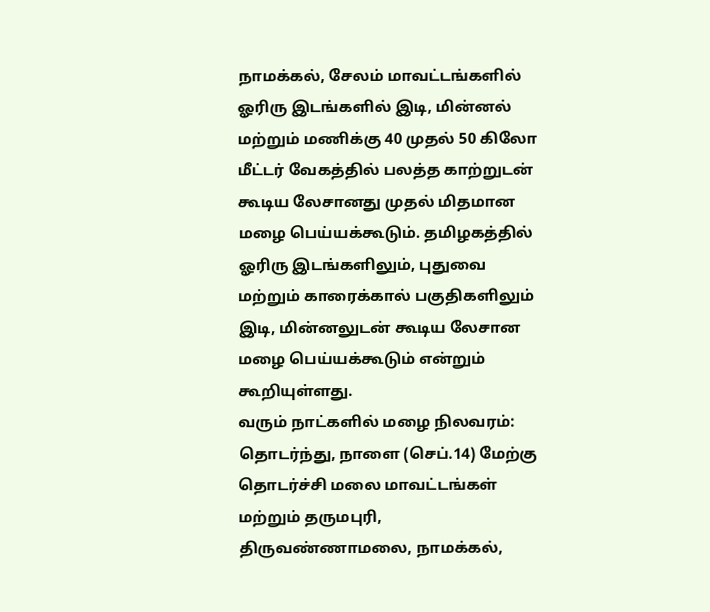நாமக்கல், சேலம் மாவட்டங்களில் ஓரிரு இடங்களில் இடி, மின்னல் மற்றும் மணிக்கு 40 முதல் 50 கிலோ மீட்டர் வேகத்தில் பலத்த காற்றுடன் கூடிய லேசானது முதல் மிதமான மழை பெய்யக்கூடும். தமிழகத்தில் ஓரிரு இடங்களிலும், புதுவை மற்றும் காரைக்கால் பகுதிகளிலும் இடி, மின்னலுடன் கூடிய லேசான மழை பெய்யக்கூடும் என்றும் கூறியுள்ளது.
வரும் நாட்களில் மழை நிலவரம்:
தொடர்ந்து, நாளை (செப்.14) மேற்கு தொடர்ச்சி மலை மாவட்டங்கள் மற்றும் தருமபுரி, திருவண்ணாமலை, நாமக்கல்,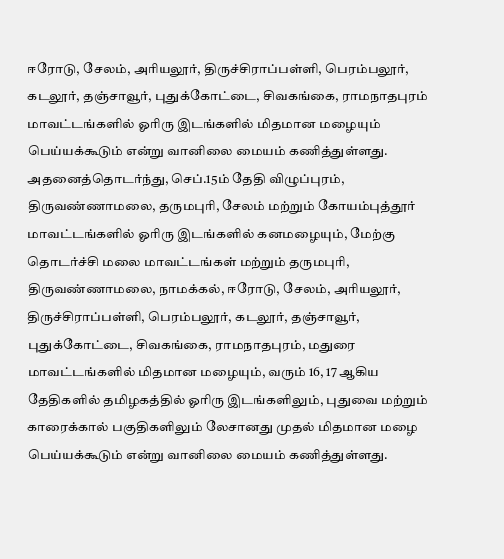ஈரோடு, சேலம், அரியலூர், திருச்சிராப்பள்ளி, பெரம்பலூர், கடலூர், தஞ்சாவூர், புதுக்கோட்டை, சிவகங்கை, ராமநாதபுரம் மாவட்டங்களில் ஓரிரு இடங்களில் மிதமான மழையும் பெய்யக்கூடும் என்று வானிலை மையம் கணித்துள்ளது.
அதனைத்தொடர்ந்து, செப்.15ம் தேதி விழுப்புரம், திருவண்ணாமலை, தருமபுரி, சேலம் மற்றும் கோயம்புத்தூர் மாவட்டங்களில் ஓரிரு இடங்களில் கனமழையும், மேற்கு தொடர்ச்சி மலை மாவட்டங்கள் மற்றும் தருமபுரி, திருவண்ணாமலை, நாமக்கல், ஈரோடு, சேலம், அரியலூர், திருச்சிராப்பள்ளி, பெரம்பலூர், கடலூர், தஞ்சாவூர், புதுக்கோட்டை, சிவகங்கை, ராமநாதபுரம், மதுரை மாவட்டங்களில் மிதமான மழையும், வரும் 16, 17 ஆகிய தேதிகளில் தமிழகத்தில் ஓரிரு இடங்களிலும், புதுவை மற்றும் காரைக்கால் பகுதிகளிலும் லேசானது முதல் மிதமான மழை பெய்யக்கூடும் என்று வானிலை மையம் கணித்துள்ளது.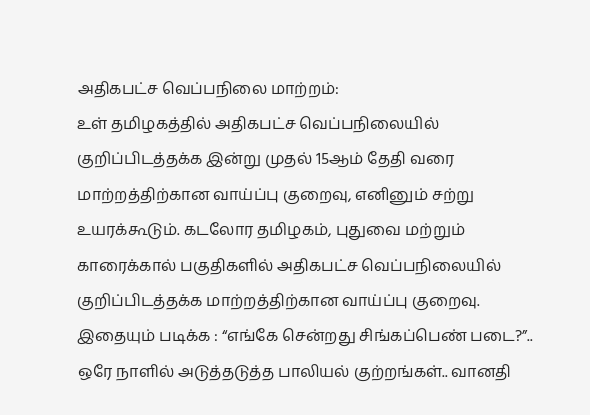அதிகபட்ச வெப்பநிலை மாற்றம்:
உள் தமிழகத்தில் அதிகபட்ச வெப்பநிலையில் குறிப்பிடத்தக்க இன்று முதல் 15ஆம் தேதி வரை மாற்றத்திற்கான வாய்ப்பு குறைவு, எனினும் சற்று உயரக்கூடும். கடலோர தமிழகம், புதுவை மற்றும் காரைக்கால் பகுதிகளில் அதிகபட்ச வெப்பநிலையில் குறிப்பிடத்தக்க மாற்றத்திற்கான வாய்ப்பு குறைவு.
இதையும் படிக்க : “எங்கே சென்றது சிங்கப்பெண் படை?”.. ஒரே நாளில் அடுத்தடுத்த பாலியல் குற்றங்கள்.. வானதி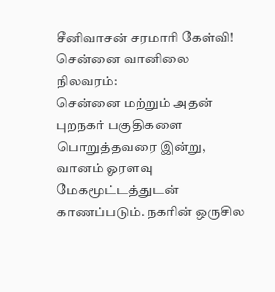சீனிவாசன் சரமாரி கேள்வி!
சென்னை வானிலை நிலவரம்:
சென்னை மற்றும் அதன் புறநகர் பகுதிகளை பொறுத்தவரை இன்று, வானம் ஓரளவு மேகமூட்டத்துடன் காணப்படும். நகரின் ஒருசில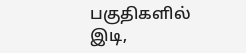பகுதிகளில் இடி,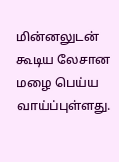மின்னலுடன் கூடிய லேசான மழை பெய்ய வாய்ப்புள்ளது.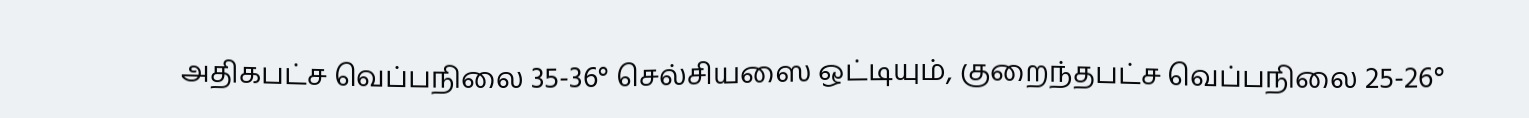அதிகபட்ச வெப்பநிலை 35-36° செல்சியஸை ஒட்டியும், குறைந்தபட்ச வெப்பநிலை 25-26°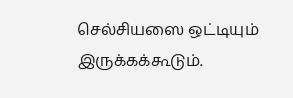செல்சியஸை ஒட்டியும் இருக்கக்கூடும்.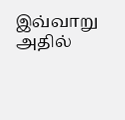இவ்வாறு அதில்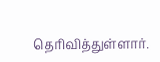தெரிவித்துள்ளார்.